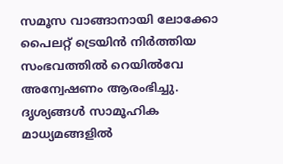സമൂസ വാങ്ങാനായി ലോക്കോ പൈലറ്റ് ട്രെയിൻ നിർത്തിയ സംഭവത്തിൽ റെയിൽവേ അന്വേഷണം ആരംഭിച്ചു. ദൃശ്യങ്ങൾ സാമൂഹിക മാധ്യമങ്ങളിൽ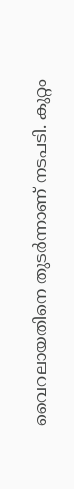വൈറലായതിനെ തുടർന്നാണ് നടപടി. കുറ്റം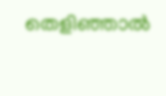തെളിഞ്ഞാൽ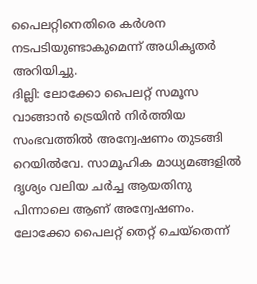പൈലറ്റിനെതിരെ കർശന നടപടിയുണ്ടാകുമെന്ന് അധികൃതർ അറിയിച്ചു.
ദില്ലി: ലോക്കോ പൈലറ്റ് സമൂസ വാങ്ങാൻ ട്രെയിൻ നിർത്തിയ സംഭവത്തിൽ അന്വേഷണം തുടങ്ങി റെയിൽവേ. സാമൂഹിക മാധ്യമങ്ങളിൽ ദൃശ്യം വലിയ ചർച്ച ആയതിനു പിന്നാലെ ആണ് അന്വേഷണം. ലോക്കോ പൈലറ്റ് തെറ്റ് ചെയ്തെന്ന്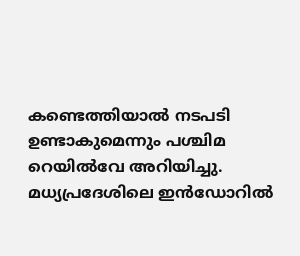കണ്ടെത്തിയാൽ നടപടി ഉണ്ടാകുമെന്നും പശ്ചിമ റെയിൽവേ അറിയിച്ചു. മധ്യപ്രദേശിലെ ഇൻഡോറിൽ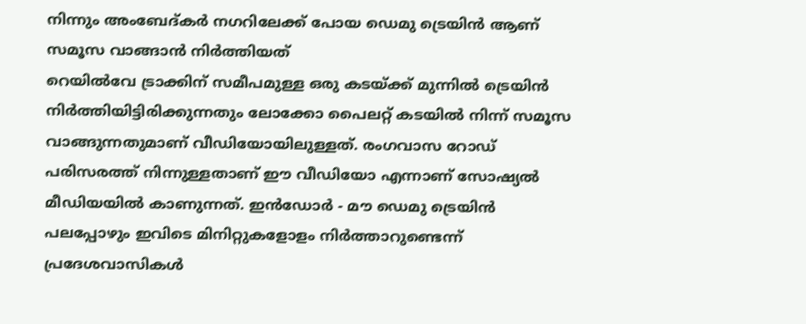നിന്നും അംബേദ്കർ നഗറിലേക്ക് പോയ ഡെമു ട്രെയിൻ ആണ് സമൂസ വാങ്ങാൻ നിർത്തിയത്
റെയിൽവേ ട്രാക്കിന് സമീപമുള്ള ഒരു കടയ്ക്ക് മുന്നിൽ ട്രെയിൻ നിർത്തിയിട്ടിരിക്കുന്നതും ലോക്കോ പൈലറ്റ് കടയിൽ നിന്ന് സമൂസ വാങ്ങുന്നതുമാണ് വീഡിയോയിലുള്ളത്. രംഗവാസ റോഡ് പരിസരത്ത് നിന്നുള്ളതാണ് ഈ വീഡിയോ എന്നാണ് സോഷ്യൽ മീഡിയയിൽ കാണുന്നത്. ഇൻഡോർ - മൗ ഡെമു ട്രെയിൻ പലപ്പോഴും ഇവിടെ മിനിറ്റുകളോളം നിർത്താറുണ്ടെന്ന് പ്രദേശവാസികൾ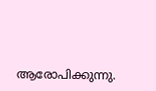ആരോപിക്കുന്നു.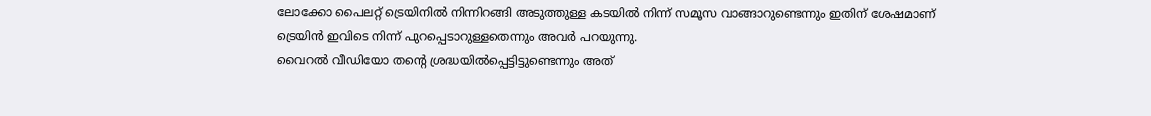ലോക്കോ പൈലറ്റ് ട്രെയിനിൽ നിന്നിറങ്ങി അടുത്തുള്ള കടയിൽ നിന്ന് സമൂസ വാങ്ങാറുണ്ടെന്നും ഇതിന് ശേഷമാണ് ട്രെയിൻ ഇവിടെ നിന്ന് പുറപ്പെടാറുള്ളതെന്നും അവർ പറയുന്നു.
വൈറൽ വീഡിയോ തന്റെ ശ്രദ്ധയിൽപ്പെട്ടിട്ടുണ്ടെന്നും അത്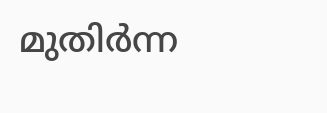മുതിർന്ന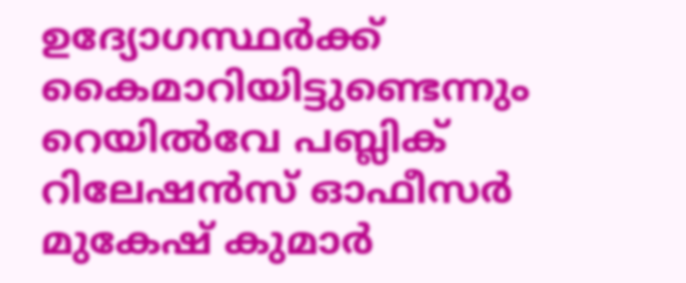ഉദ്യോഗസ്ഥർക്ക് കൈമാറിയിട്ടുണ്ടെന്നും റെയിൽവേ പബ്ലിക് റിലേഷൻസ് ഓഫീസർ മുകേഷ് കുമാർ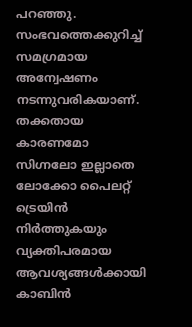പറഞ്ഞു. സംഭവത്തെക്കുറിച്ച് സമഗ്രമായ അന്വേഷണം നടന്നുവരികയാണ്. തക്കതായ കാരണമോ സിഗ്നലോ ഇല്ലാതെ ലോക്കോ പൈലറ്റ് ട്രെയിൻ നിർത്തുകയും വ്യക്തിപരമായ ആവശ്യങ്ങൾക്കായി കാബിൻ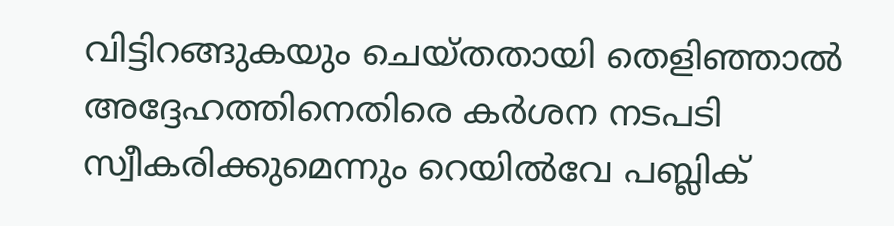വിട്ടിറങ്ങുകയും ചെയ്തതായി തെളിഞ്ഞാൽ അദ്ദേഹത്തിനെതിരെ കർശന നടപടി സ്വീകരിക്കുമെന്നും റെയിൽവേ പബ്ലിക്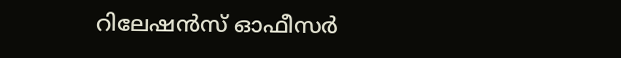റിലേഷൻസ് ഓഫീസർ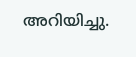അറിയിച്ചു.